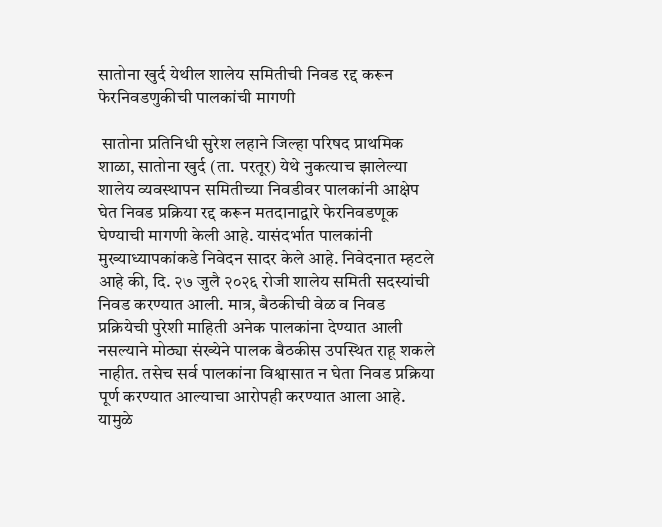सातोना खुर्द येथील शालेय समितीची निवड रद्द करून फेरनिवडणुकीची पालकांची मागणी

 सातोना प्रतिनिधी सुरेश लहाने जिल्हा परिषद प्राथमिक शाळा, सातोना खुर्द (ता. परतूर) येथे नुकत्याच झालेल्या शालेय व्यवस्थापन समितीच्या निवडीवर पालकांनी आक्षेप घेत निवड प्रक्रिया रद्द करून मतदानाद्वारे फेरनिवडणूक घेण्याची मागणी केली आहे. यासंदर्भात पालकांनी मुख्याध्यापकांकडे निवेदन सादर केले आहे. निवेदनात म्हटले आहे की, दि. २७ जुलै २०२६ रोजी शालेय समिती सदस्यांची निवड करण्यात आली. मात्र, बैठकीची वेळ व निवड प्रक्रियेची पुरेशी माहिती अनेक पालकांना देण्यात आली नसल्याने मोठ्या संख्येने पालक बैठकीस उपस्थित राहू शकले नाहीत. तसेच सर्व पालकांना विश्वासात न घेता निवड प्रक्रिया पूर्ण करण्यात आल्याचा आरोपही करण्यात आला आहे. यामुळे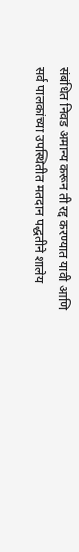संबंधित निवड अमान्य करून ती रद्द करण्यात यावी आणि सर्व पालकांच्या उपस्थितीत मतदान पद्धतीने शालेय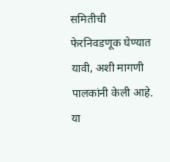समितीची फेरनिवडणूक घेण्यात यावी, अशी मागणी पालकांनी केली आहे. या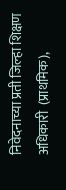निवेदनाच्या प्रती जिल्हा शिक्षण अधिकारी  (प्राथमिक),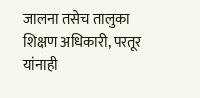जालना तसेच तालुका शिक्षण अधिकारी, परतूर यांनाही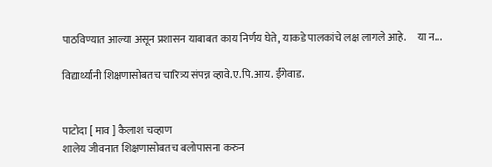पाठविण्यात आल्या असून प्रशासन याबाबत काय निर्णय घेते, याकडे पालकांचे लक्ष लागले आहे.     या न...

विद्यार्थ्यांनी शिक्षणासोबतच चारित्र्य संपन्न व्हावे.ए.पि.आय. ईंगेवाड.


पाटोदा [ माव ] कैलाश चव्हाण
शालेय जीवनात शिक्षणासोबतच बलोपासना करुन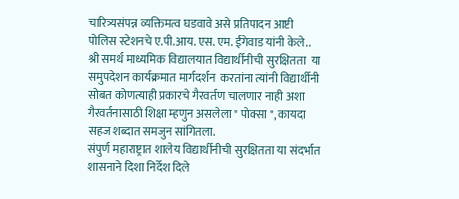चारित्र्यसंपन्न व्यक्तिमत्व घडवावे असे प्रतिपादन आष्टी पोलिस स्टेशनचे ए.पी.आय. एस. एम. ईंगेवाड यांनी केले..
श्री समर्थ माध्यमिक विद्यालयात विद्यार्थीनीची सुरक्षितता  या समुपदेशन कार्यक्रमात मार्गदर्शन  करतांना त्यांनी विद्यार्थीनी सोबत कोणत्याही प्रकारचे गैरवर्तण चालणार नाही अशा गैरवर्तनासाठी शिक्षा म्हणुन असलेला " पोक्सा ", कायदा सहज शब्दात समजुन सांगितला.
संपुर्ण महाराष्ट्रात शालेय विद्यार्थीनीची सुरक्षितता या संदर्भात शासनाने दिशा निर्देश दिले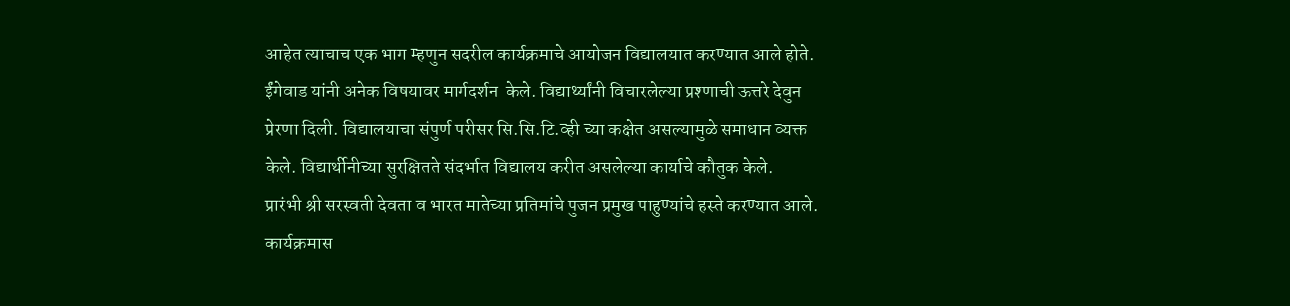आहेत त्याचाच एक भाग म्हणुन सदरील कार्यक्रमाचे आयोजन विद्यालयात करण्यात आले होते.  ईंगेवाड यांनी अनेक विषयावर मार्गदर्शन  केले. विद्यार्थ्यांनी विचारलेल्या प्रश्णाची ऊत्तरे देवुन प्रेरणा दिली. विद्यालयाचा संपुर्ण परीसर सि.सि.टि.व्ही च्या कक्षेत असल्यामुळे समाधान व्यक्त केले. विद्यार्थीनीच्या सुरक्षितते संदर्भात विद्यालय करीत असलेल्या कार्याचे कौतुक केले.
प्रारंभी श्री सरस्वती देवता व भारत मातेच्या प्रतिमांचे पुजन प्रमुख पाहुण्यांचे हस्ते करण्यात आले.
कार्यक्रमास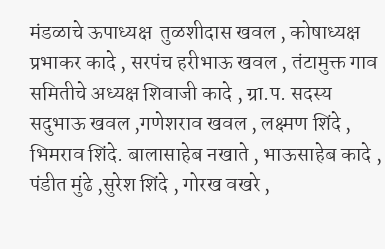मंडळाचे ऊपाध्यक्ष  तुळशीदास खवल , कोषाध्यक्ष प्रभाकर कादे , सरपंच हरीभाऊ खवल , तंटामुक्त गाव समितीचे अध्यक्ष शिवाजी कादे , ग्रा.प. सदस्य सदुभाऊ खवल ,गणेशराव खवल , लक्ष्मण शिंदे , भिमराव शिंदे. बालासाहेब नखाते , भाऊसाहेब कादे , पंडीत मुंढे ,सुरेश शिंदे , गोरख वखरे ,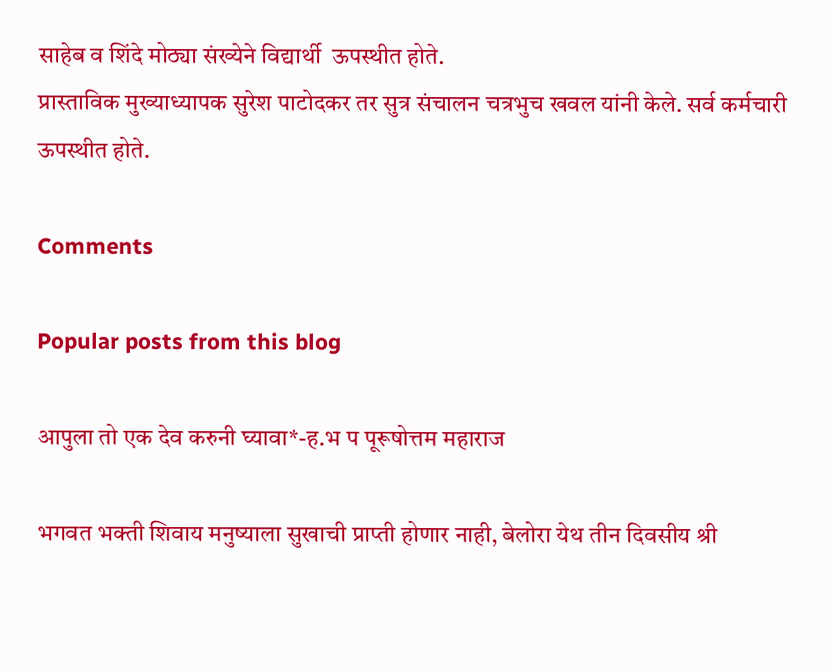साहेब व शिंदे मोठ्या संख्येने विद्यार्थी  ऊपस्थीत होते.
प्रास्ताविक मुख्याध्यापक सुरेश पाटोदकर तर सुत्र संचालन चत्रभुच खवल यांनी केले. सर्व कर्मचारी ऊपस्थीत होते.

Comments

Popular posts from this blog

आपुला तो एक देव करुनी घ्यावा*-ह.भ प पूरूषोत्तम महाराज

भगवत भक्ती शिवाय मनुष्याला सुखाची प्राप्ती होणार नाही, बेलोरा येथ तीन दिवसीय श्री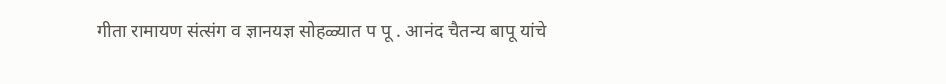गीता रामायण संत्संग व ज्ञानयज्ञ सोहळ्यात प पू . आनंद चैतन्य बापू यांचे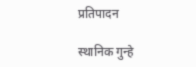प्रतिपादन

स्थानिक गुन्हे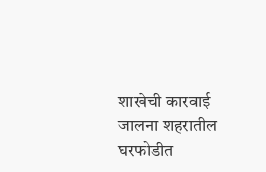शाखेची कारवाई जालना शहरातील घरफोडीत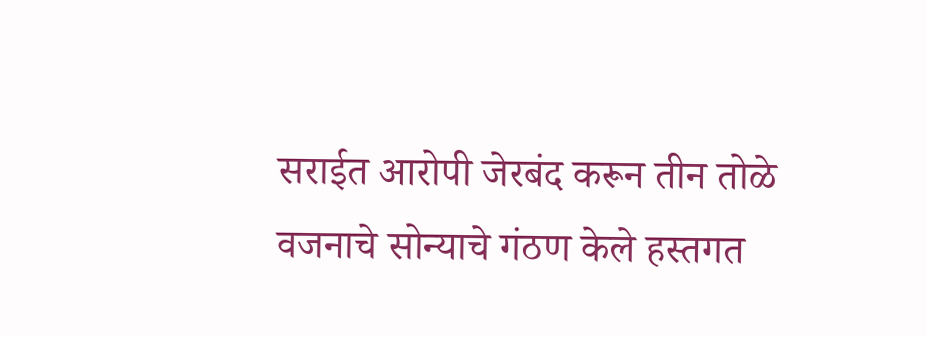सराईत आरोपी जेरबंद करून तीन तोळे वजनाचे सोन्याचे गंठण केले हस्तगत